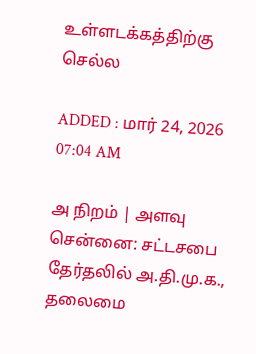உள்ளடக்கத்திற்கு செல்ல

ADDED : மார் 24, 2026 07:04 AM

அ நிறம் | அளவு
சென்னை: சட்டசபை தேர்தலில் அ.தி.மு.க., தலைமை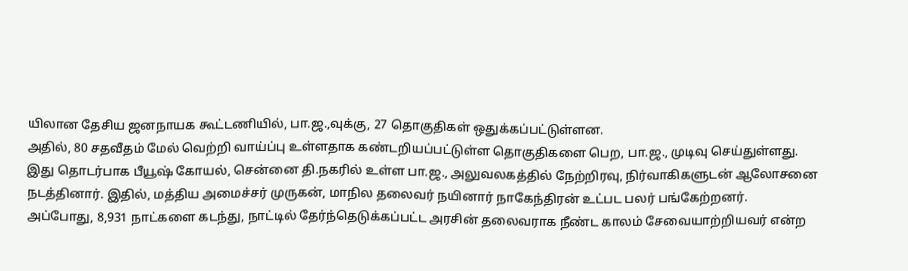யிலான தேசிய ஜனநாயக கூட்டணியில், பா.ஜ.,வுக்கு, 27 தொகுதிகள் ஒதுக்கப்பட்டுள்ளன.
அதில், 80 சதவீதம் மேல் வெற்றி வாய்ப்பு உள்ளதாக கண்டறியப்பட்டுள்ள தொகுதிகளை பெற, பா.ஜ., முடிவு செய்துள்ளது.
இது தொடர்பாக பீயூஷ் கோயல், சென்னை தி.நகரில் உள்ள பா.ஜ., அலுவலகத்தில் நேற்றிரவு, நிர்வாகிகளுடன் ஆலோசனை நடத்தினார். இதில், மத்திய அமைச்சர் முருகன், மாநில தலைவர் நயினார் நாகேந்திரன் உட்பட பலர் பங்கேற்றனர்.
அப்போது, 8,931 நாட்களை கடந்து, நாட்டில் தேர்ந்தெடுக்கப்பட்ட அரசின் தலைவராக நீண்ட காலம் சேவையாற்றியவர் என்ற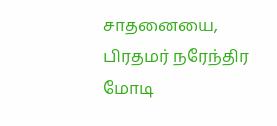சாதனையை, பிரதமர் நரேந்திர மோடி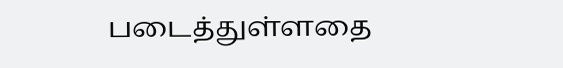படைத்துள்ளதை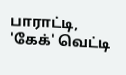பாராட்டி, 'கேக்' வெட்டி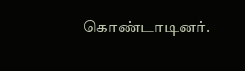கொண்டாடினர்.